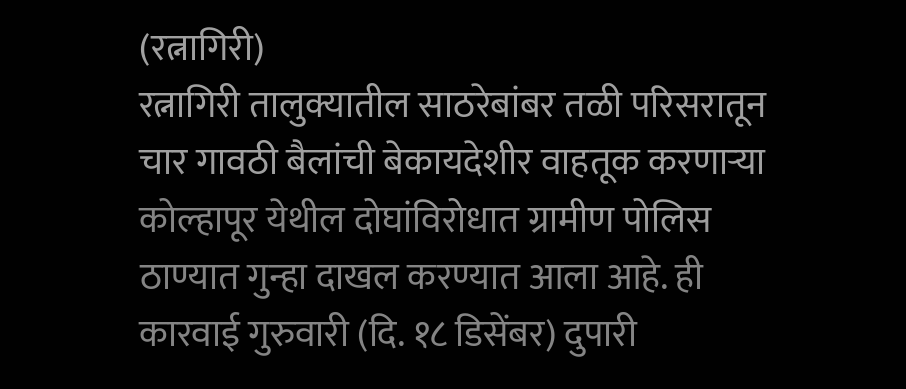(रत्नागिरी)
रत्नागिरी तालुक्यातील साठरेबांबर तळी परिसरातून चार गावठी बैलांची बेकायदेशीर वाहतूक करणाऱ्या कोल्हापूर येथील दोघांविरोधात ग्रामीण पोलिस ठाण्यात गुन्हा दाखल करण्यात आला आहे. ही कारवाई गुरुवारी (दि. १८ डिसेंबर) दुपारी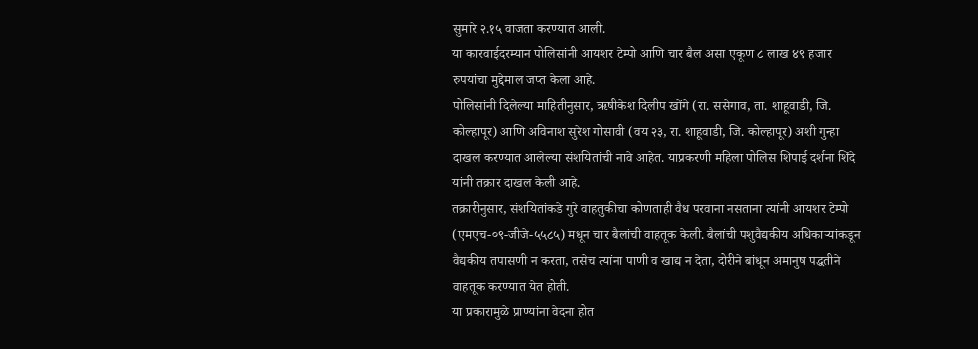सुमारे २.१५ वाजता करण्यात आली.
या कारवाईदरम्यान पोलिसांनी आयशर टेम्पो आणि चार बैल असा एकूण ८ लाख ४९ हजार रुपयांचा मुद्देमाल जप्त केला आहे.
पोलिसांनी दिलेल्या माहितीनुसार, ऋषीकेश दिलीप खोंगे (रा. ससेगाव, ता. शाहूवाडी, जि. कोल्हापूर) आणि अविनाश सुरेश गोसावी (वय २३, रा. शाहूवाडी, जि. कोल्हापूर) अशी गुन्हा दाखल करण्यात आलेल्या संशयितांची नावे आहेत. याप्रकरणी महिला पोलिस शिपाई दर्शना शिंदे यांनी तक्रार दाखल केली आहे.
तक्रारीनुसार, संशयितांकडे गुरे वाहतुकीचा कोणताही वैध परवाना नसताना त्यांनी आयशर टेम्पो (एमएच-०९-जीजे-५५८५) मधून चार बैलांची वाहतूक केली. बैलांची पशुवैद्यकीय अधिकाऱ्यांकडून वैद्यकीय तपासणी न करता, तसेच त्यांना पाणी व खाद्य न देता, दोरीने बांधून अमानुष पद्धतीने वाहतूक करण्यात येत होती.
या प्रकारामुळे प्राण्यांना वेदना होत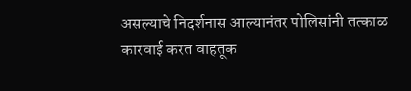असल्याचे निदर्शनास आल्यानंतर पोलिसांनी तत्काळ कारवाई करत वाहतूक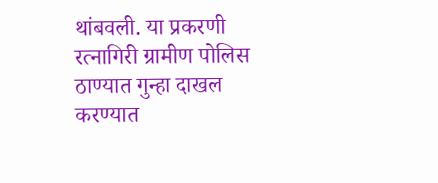थांबवली. या प्रकरणी रत्नागिरी ग्रामीण पोलिस ठाण्यात गुन्हा दाखल करण्यात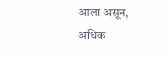आला असून, अधिक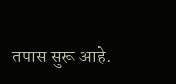तपास सुरू आहे.